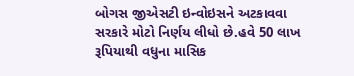બોગસ જીએસટી ઇન્વોઇસને અટકાવવા સરકારે મોટો નિર્ણય લીધો છે.હવે 50 લાખ રૂપિયાથી વધુના માસિક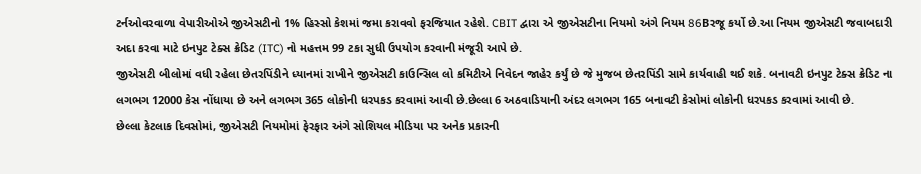ટર્નઓવરવાળા વેપારીઓએ જીએસટીનો 1% હિસ્સો કેશમાં જમા કરાવવો ફરજિયાત રહેશે. CBIT દ્વારા એ જીએસટીના નિયમો અંગે નિયમ 86Bરજૂ કર્યો છે.આ નિયમ જીએસટી જવાબદારી અદા કરવા માટે ઇનપુટ ટેક્સ ક્રેડિટ (ITC) નો મહત્તમ 99 ટકા સુધી ઉપયોગ કરવાની મંજૂરી આપે છે.
જીએસટી બીલોમાં વધી રહેલા છેતરપિંડીને ધ્યાનમાં રાખીને જીએસટી કાઉન્સિલ લો કમિટીએ નિવેદન જાહેર કર્યું છે જે મુજબ છેતરપિંડી સામે કાર્યવાહી થઈ શકે. બનાવટી ઇનપુટ ટેક્સ ક્રેડિટ ના લગભગ 12000 કેસ નોંધાયા છે અને લગભગ 365 લોકોની ધરપકડ કરવામાં આવી છે.છેલ્લા 6 અઠવાડિયાની અંદર લગભગ 165 બનાવટી કેસોમાં લોકોની ધરપકડ કરવામાં આવી છે.
છેલ્લા કેટલાક દિવસોમાં, જીએસટી નિયમોમાં ફેરફાર અંગે સોશિયલ મીડિયા પર અનેક પ્રકારની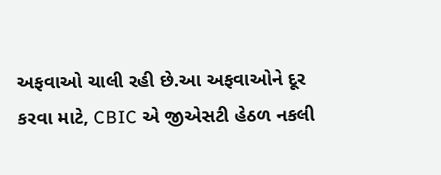અફવાઓ ચાલી રહી છે.આ અફવાઓને દૂર કરવા માટે, CBIC એ જીએસટી હેઠળ નકલી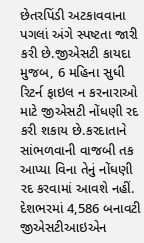છેતરપિંડી અટકાવવાના પગલાં અંગે સ્પષ્ટતા જારી કરી છે.જીએસટી કાયદા મુજબ, 6 મહિના સુધી રિટર્ન ફાઇલ ન કરનારાઓ માટે જીએસટી નોંધણી રદ કરી શકાય છે.કરદાતાને સાંભળવાની વાજબી તક આપ્યા વિના તેનું નોંધણી રદ કરવામાં આવશે નહીં.
દેશભરમાં 4,586 બનાવટી જીએસટીઆઇએન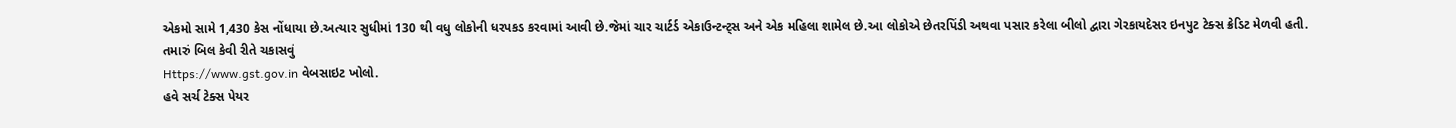એકમો સામે 1,430 કેસ નોંધાયા છે.અત્યાર સુધીમાં 130 થી વધુ લોકોની ધરપકડ કરવામાં આવી છે.જેમાં ચાર ચાર્ટર્ડ એકાઉન્ટન્ટ્સ અને એક મહિલા શામેલ છે.આ લોકોએ છેતરપિંડી અથવા પસાર કરેલા બીલો દ્વારા ગેરકાયદેસર ઇનપુટ ટેક્સ ક્રેડિટ મેળવી હતી.
તમારું બિલ કેવી રીતે ચકાસવું
Https://www.gst.gov.in વેબસાઇટ ખોલો.
હવે સર્ચ ટેક્સ પેયર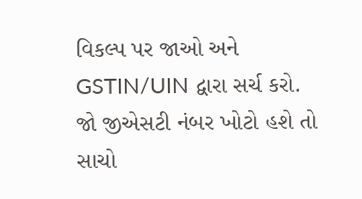વિકલ્પ પર જાઓ અને GSTIN/UIN દ્વારા સર્ચ કરો.
જો જીએસટી નંબર ખોટો હશે તો સાચો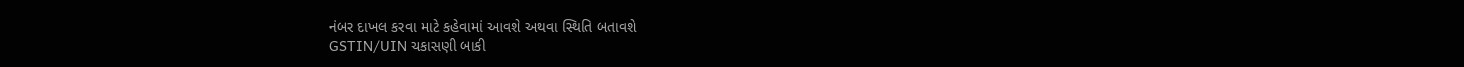નંબર દાખલ કરવા માટે કહેવામાં આવશે અથવા સ્થિતિ બતાવશે
GSTIN/UIN ચકાસણી બાકી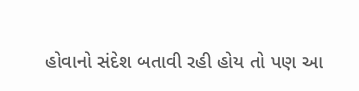હોવાનો સંદેશ બતાવી રહી હોય તો પણ આ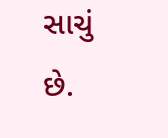સાચું છે.